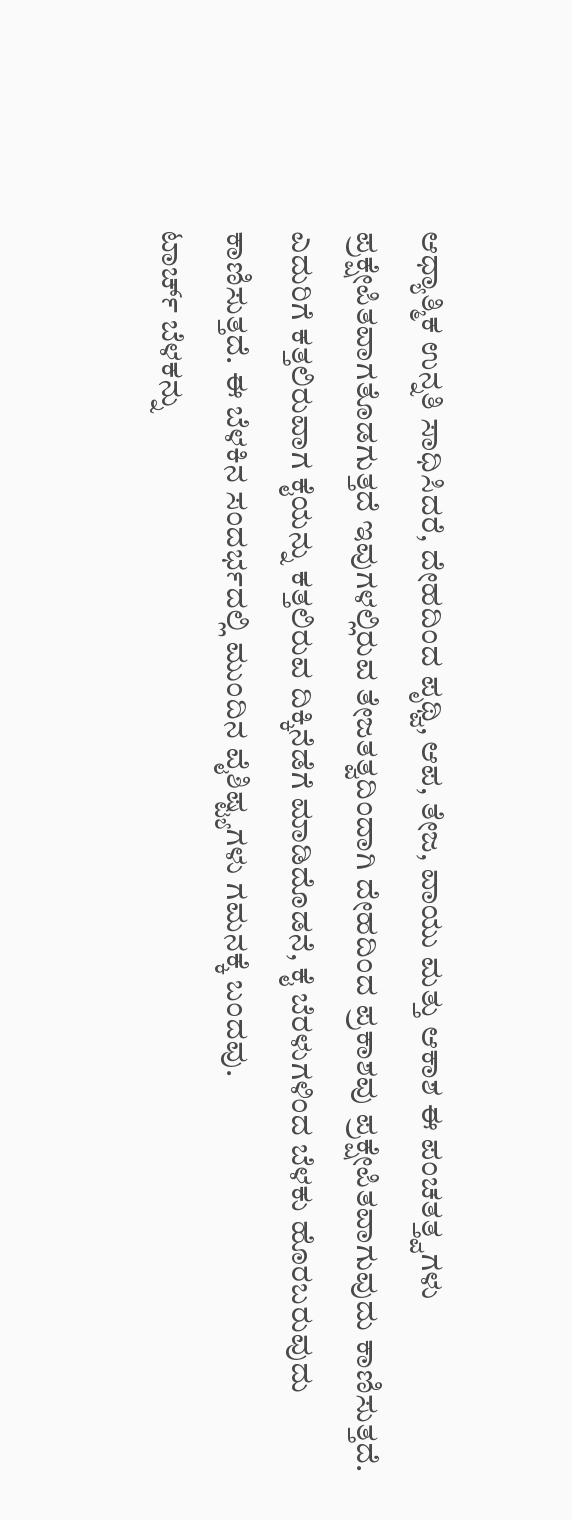ಆಧ್ಯಾತ್ಮಿಕ ಉನ್ನತಿ ಸಾಧಿಸಿದರೆ, ದೇಹದಿಂದ ಪೃಥ್ವಿ, ಆಪ, ತೇಜ, ವಾಯು ಮತ್ತು ಆಕಾಶ ಈ ಪಂಚತತ್ತ್ವಗಳು ಪ್ರಕ್ಷೇಪಿತವಾಗತೊಡಗುತ್ತದೆ ಇವುಗಳಲ್ಲಿರುವ ತೇಜತತ್ವದಿಂದಾಗಿ ದೇಹದಿಂದ ಪ್ರಕಾಶವು ಪ್ರಕ್ಷೇಪಿತವಾಗುವುದು ಕಾಣಿಸುತ್ತದೆ. ಎದುರಿಗೆ ಕತ್ತಲಿರುವಾಗ ಕೈಯನ್ನು ಕತ್ತಲಿರುವ ದಿಕ್ಕಿನೆಡೆಗೆ ಮಾಡಿದೊಡನೆ, ಕೈ ಬೆರಳುಗಳಿಂದ ಬೆಳಕು ಹೊರಬರುವುದು ಕಾಣಿಸುತ್ತದೆ. ಈ ಬೆಳಕಿನ ಸಂದರ್ಭದಲ್ಲಿ ಮುಂದಿನ ವೈಶಿಷ್ಟ್ಯಗಳು ಗಮನಕ್ಕೆ ಬಂದವು.
ಟಾರ್ಚ್ ಬೆಳಕನ್ನು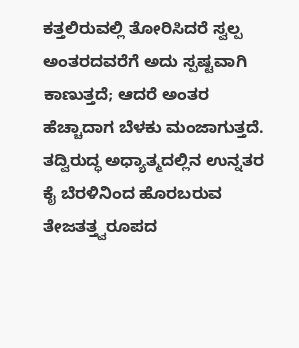ಕತ್ತಲಿರುವಲ್ಲಿ ತೋರಿಸಿದರೆ ಸ್ವಲ್ಪ ಅಂತರದವರೆಗೆ ಅದು ಸ್ಪಷ್ಟವಾಗಿ ಕಾಣುತ್ತದೆ; ಆದರೆ ಅಂತರ ಹೆಚ್ಚಾದಾಗ ಬೆಳಕು ಮಂಜಾಗುತ್ತದೆ. ತದ್ವಿರುದ್ಧ ಅಧ್ಯಾತ್ಮದಲ್ಲಿನ ಉನ್ನತರ ಕೈ ಬೆರಳಿನಿಂದ ಹೊರಬರುವ ತೇಜತತ್ತ್ವರೂಪದ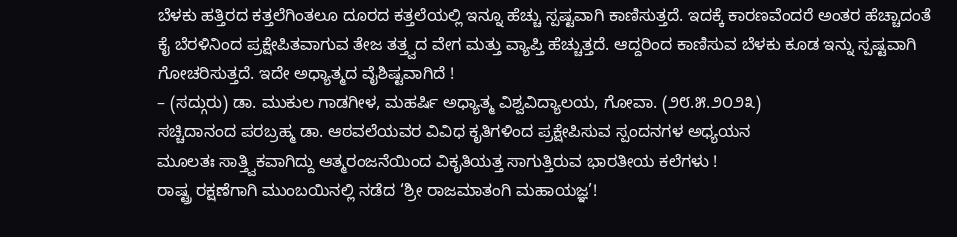ಬೆಳಕು ಹತ್ತಿರದ ಕತ್ತಲೆಗಿಂತಲೂ ದೂರದ ಕತ್ತಲೆಯಲ್ಲಿ ಇನ್ನೂ ಹೆಚ್ಚು ಸ್ಪಷ್ಟವಾಗಿ ಕಾಣಿಸುತ್ತದೆ. ಇದಕ್ಕೆ ಕಾರಣವೆಂದರೆ ಅಂತರ ಹೆಚ್ಚಾದಂತೆ ಕೈ ಬೆರಳಿನಿಂದ ಪ್ರಕ್ಷೇಪಿತವಾಗುವ ತೇಜ ತತ್ತ್ವದ ವೇಗ ಮತ್ತು ವ್ಯಾಪ್ತಿ ಹೆಚ್ಚುತ್ತದೆ. ಆದ್ದರಿಂದ ಕಾಣಿಸುವ ಬೆಳಕು ಕೂಡ ಇನ್ನು ಸ್ಪಷ್ಟವಾಗಿ ಗೋಚರಿಸುತ್ತದೆ. ಇದೇ ಅಧ್ಯಾತ್ಮದ ವೈಶಿಷ್ಟವಾಗಿದೆ !
– (ಸದ್ಗುರು) ಡಾ. ಮುಕುಲ ಗಾಡಗೀಳ, ಮಹರ್ಷಿ ಅಧ್ಯಾತ್ಮ ವಿಶ್ವವಿದ್ಯಾಲಯ, ಗೋವಾ. (೨೮.೫.೨೦೨೩)
ಸಚ್ಚಿದಾನಂದ ಪರಬ್ರಹ್ಮ ಡಾ. ಆಠವಲೆಯವರ ವಿವಿಧ ಕೃತಿಗಳಿಂದ ಪ್ರಕ್ಷೇಪಿಸುವ ಸ್ಪಂದನಗಳ ಅಧ್ಯಯನ
ಮೂಲತಃ ಸಾತ್ತ್ವಿಕವಾಗಿದ್ದು ಆತ್ಮರಂಜನೆಯಿಂದ ವಿಕೃತಿಯತ್ತ ಸಾಗುತ್ತಿರುವ ಭಾರತೀಯ ಕಲೆಗಳು !
ರಾಷ್ಟ್ರ ರಕ್ಷಣೆಗಾಗಿ ಮುಂಬಯಿನಲ್ಲಿ ನಡೆದ ‘ಶ್ರೀ ರಾಜಮಾತಂಗಿ ಮಹಾಯಜ್ಞ’!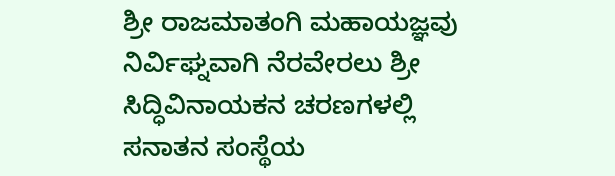ಶ್ರೀ ರಾಜಮಾತಂಗಿ ಮಹಾಯಜ್ಞವು ನಿರ್ವಿಘ್ನವಾಗಿ ನೆರವೇರಲು ಶ್ರೀ ಸಿದ್ಧಿವಿನಾಯಕನ ಚರಣಗಳಲ್ಲಿ ಸನಾತನ ಸಂಸ್ಥೆಯ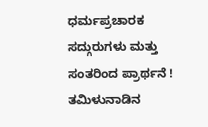ಧರ್ಮಪ್ರಚಾರಕ ಸದ್ಗುರುಗಳು ಮತ್ತು ಸಂತರಿಂದ ಪ್ರಾರ್ಥನೆ !
ತಮಿಳುನಾಡಿನ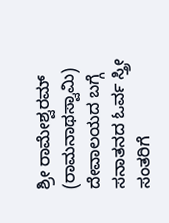ಶ್ರೀ ರಾಮೇಶ್ವರಮ್ (ರಾಮನಾಥಸ್ವಾಮಿ) ದೇವಾಲಯದ ಬಗ್ಗೆ ಸನಾತನದ ಓರ್ವ ಸ್ತ್ರೀ ಸಂತರಿಗೆ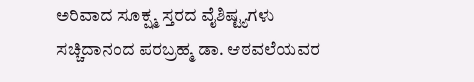ಅರಿವಾದ ಸೂಕ್ಷ್ಮ ಸ್ತರದ ವೈಶಿಷ್ಟ್ಯಗಳು
ಸಚ್ಚಿದಾನಂದ ಪರಬ್ರಹ್ಮ ಡಾ. ಆಠವಲೆಯವರ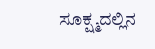ಸೂಕ್ಷ್ಮದಲ್ಲಿನ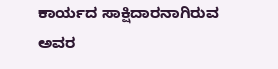ಕಾರ್ಯದ ಸಾಕ್ಷಿದಾರನಾಗಿರುವ ಅವರ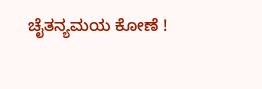ಚೈತನ್ಯಮಯ ಕೋಣೆ !